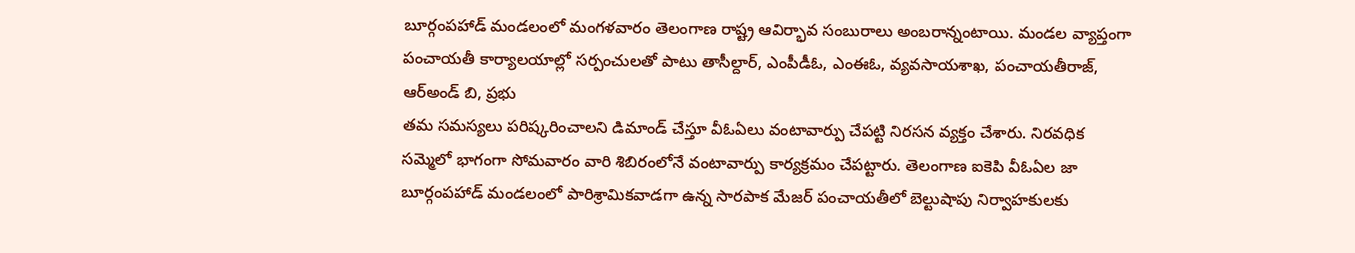బూర్గంపహాడ్ మండలంలో మంగళవారం తెలంగాణ రాష్ట్ర ఆవిర్భావ సంబురాలు అంబరాన్నంటాయి. మండల వ్యాప్తంగా పంచాయతీ కార్యాలయాల్లో సర్పంచులతో పాటు తాసీల్దార్, ఎంపీడీఓ, ఎంఈఓ, వ్యవసాయశాఖ, పంచాయతీరాజ్, ఆర్అండ్ బి, ప్రభు
తమ సమస్యలు పరిష్కరించాలని డిమాండ్ చేస్తూ వీఓఏలు వంటావార్పు చేపట్టి నిరసన వ్యక్తం చేశారు. నిరవధిక సమ్మెలో భాగంగా సోమవారం వారి శిబిరంలోనే వంటావార్పు కార్యక్రమం చేపట్టారు. తెలంగాణ ఐకెపి వీఓఏల జా
బూర్గంపహాడ్ మండలంలో పారిశ్రామికవాడగా ఉన్న సారపాక మేజర్ పంచాయతీలో బెల్టుషాపు నిర్వాహకులకు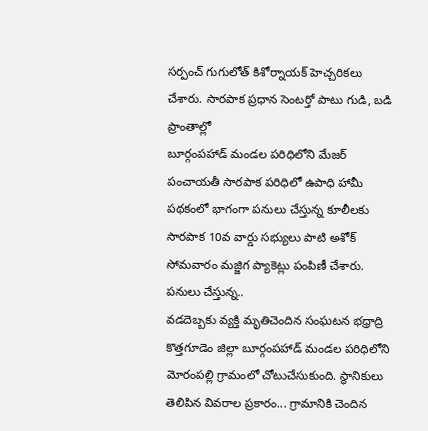సర్పంచ్ గుగులోత్ కిశోర్నాయక్ హెచ్చరికలు చేశారు. సారపాక ప్రధాన సెంటర్తో పాటు గుడి, బడి ప్రాంతాల్లో
బూర్గంపహాడ్ మండల పరిధిలోని మేజర్ పంచాయతీ సారపాక పరిధిలో ఉపాధి హామీ పథకంలో భాగంగా పనులు చేస్తున్న కూలీలకు సారపాక 10వ వార్డు సభ్యులు పాటి అశోక్ సోమవారం మజ్జిగ ప్యాకెట్లు పంపిణీ చేశారు. పనులు చేస్తున్న..
వడదెబ్బకు వ్యక్తి మృతిచెందిన సంఘటన భధ్రాద్రి కొత్తగూడెం జిల్లా బూర్గంపహాడ్ మండల పరిధిలోని మోరంపల్లి గ్రామంలో చోటుచేసుకుంది. స్థానికులు తెలిపిన వివరాల ప్రకారం... గ్రామానికి చెందిన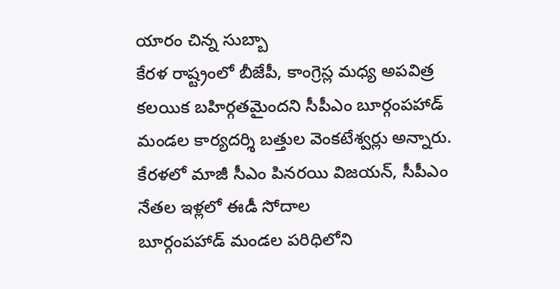యారం చిన్న సుబ్బా
కేరళ రాష్ట్రంలో బీజేపీ, కాంగ్రెస్ల మధ్య అపవిత్ర కలయిక బహిర్గతమైందని సీపీఎం బూర్గంపహాడ్ మండల కార్యదర్శి బత్తుల వెంకటేశ్వర్లు అన్నారు. కేరళలో మాజీ సీఎం పినరయి విజయన్, సీపీఎం నేతల ఇళ్లలో ఈడీ సోదాల
బూర్గంపహాడ్ మండల పరిధిలోని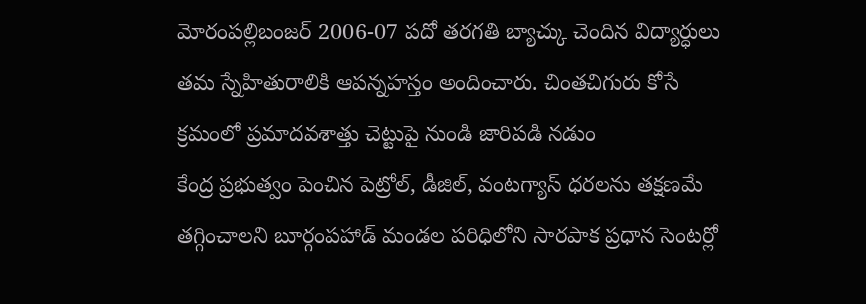మోరంపల్లిబంజర్ 2006-07 పదో తరగతి బ్యాచ్కు చెందిన విద్యార్ధులు తమ స్నేహితురాలికి ఆపన్నహస్తం అందించారు. చింతచిగురు కోసే క్రమంలో ప్రమాదవశాత్తు చెట్టుపై నుండి జారిపడి నడుం
కేంద్ర ప్రభుత్వం పెంచిన పెట్రోల్, డీజిల్, వంటగ్యాస్ ధరలను తక్షణమే తగ్గించాలని బూర్గంపహాడ్ మండల పరిధిలోని సారపాక ప్రధాన సెంటర్లో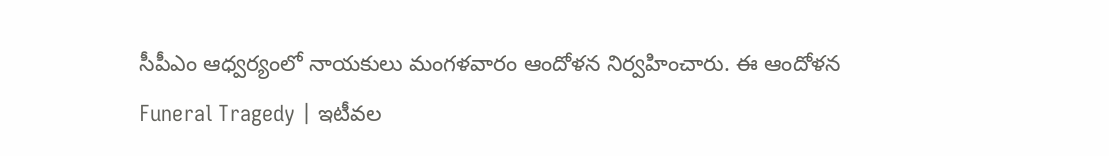సీపీఎం ఆధ్వర్యంలో నాయకులు మంగళవారం ఆందోళన నిర్వహించారు. ఈ ఆందోళన
Funeral Tragedy | ఇటీవల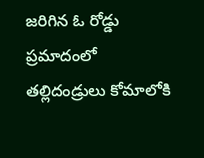జరిగిన ఓ రోడ్డు ప్రమాదంలో తల్లిదండ్రులు కోమాలోకి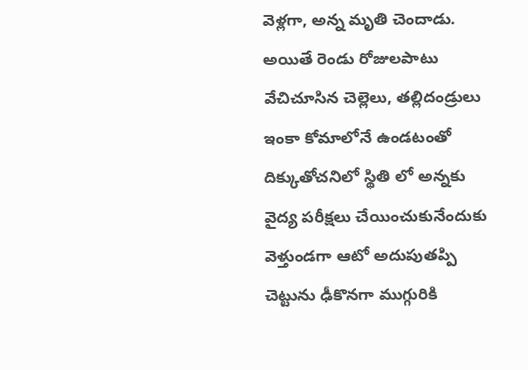వెళ్లగా, అన్న మృతి చెందాడు. అయితే రెండు రోజులపాటు వేచిచూసిన చెల్లెలు, తల్లిదండ్రులు ఇంకా కోమాలోనే ఉండటంతో దిక్కుతోచనిలో స్థితి లో అన్నకు
వైద్య పరీక్షలు చేయించుకునేందుకు వెళ్తుండగా ఆటో అదుపుతప్పి చెట్టును ఢీకొనగా ముగ్గురికి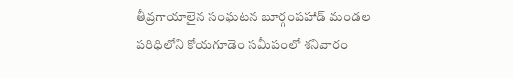తీవ్రగాయాలైన సంఘటన బూర్గంపహాడ్ మండల పరిధిలోని కోయగూడెం సమీపంలో శనివారం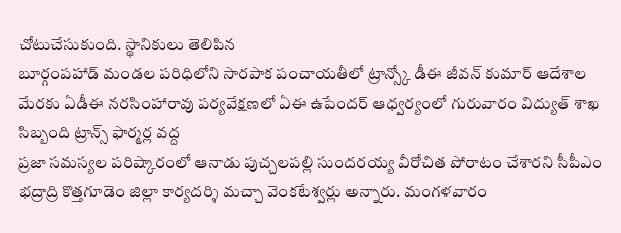చోటుచేసుకుంది. స్థానికులు తెలిపిన
బూర్గంపహాడ్ మండల పరిధిలోని సారపాక పంచాయతీలో ట్రాన్స్కో డీఈ జీవన్ కుమార్ ఆదేశాల మేరకు ఏడీఈ నరసింహారావు పర్యవేక్షణలో ఏఈ ఉపేందర్ ఆధ్వర్యంలో గురువారం విద్యుత్ శాఖ సిబ్బంది ట్రాన్స్ ఫార్మర్ల వద్ద
ప్రజా సమస్యల పరిష్కారంలో ఆనాడు పుచ్చలపల్లి సుందరయ్య వీరోచిత పోరాటం చేశారని సీపీఎం భద్రాద్రి కొత్తగూడెం జిల్లా కార్యదర్శి మచ్చా వెంకటేశ్వర్లు అన్నారు. మంగళవారం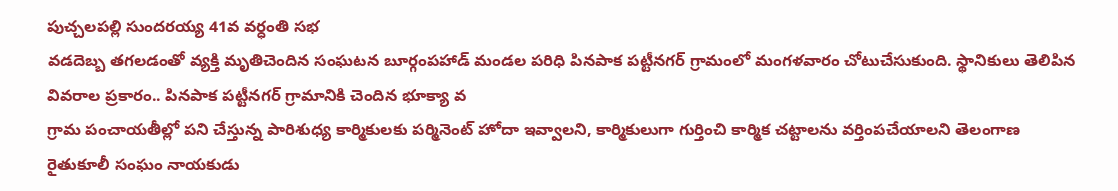పుచ్చలపల్లి సుందరయ్య 41వ వర్ధంతి సభ
వడదెబ్బ తగలడంతో వ్యక్తి మృతిచెందిన సంఘటన బూర్గంపహాడ్ మండల పరిధి పినపాక పట్టీనగర్ గ్రామంలో మంగళవారం చోటుచేసుకుంది. స్థానికులు తెలిపిన వివరాల ప్రకారం.. పినపాక పట్టీనగర్ గ్రామానికి చెందిన భూక్యా వ
గ్రామ పంచాయతీల్లో పని చేస్తున్న పారిశుధ్య కార్మికులకు పర్మినెంట్ హోదా ఇవ్వాలని, కార్మికులుగా గుర్తించి కార్మిక చట్టాలను వర్తింపచేయాలని తెలంగాణ రైతుకూలీ సంఘం నాయకుడు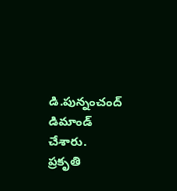డి.పున్నంచంద్ డిమాండ్ చేశారు.
ప్రకృతి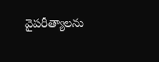వైపరీత్యాలను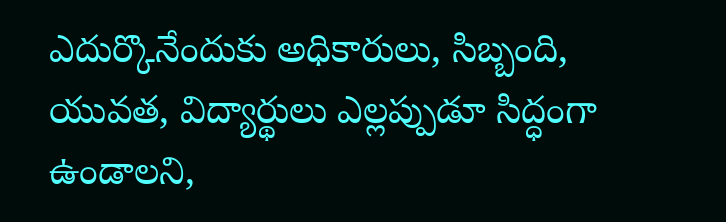ఎదుర్కొనేందుకు అధికారులు, సిబ్బంది, యువత, విద్యార్థులు ఎల్లప్పుడూ సిద్ధంగా ఉండాలని,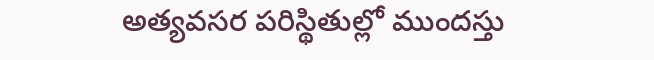అత్యవసర పరిస్థితుల్లో ముందస్తు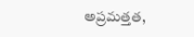అప్రమత్తత,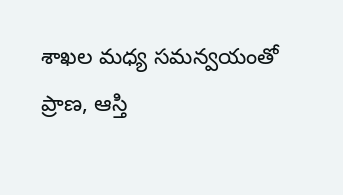శాఖల మధ్య సమన్వయంతో ప్రాణ, ఆస్తి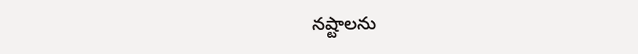నష్టాలను